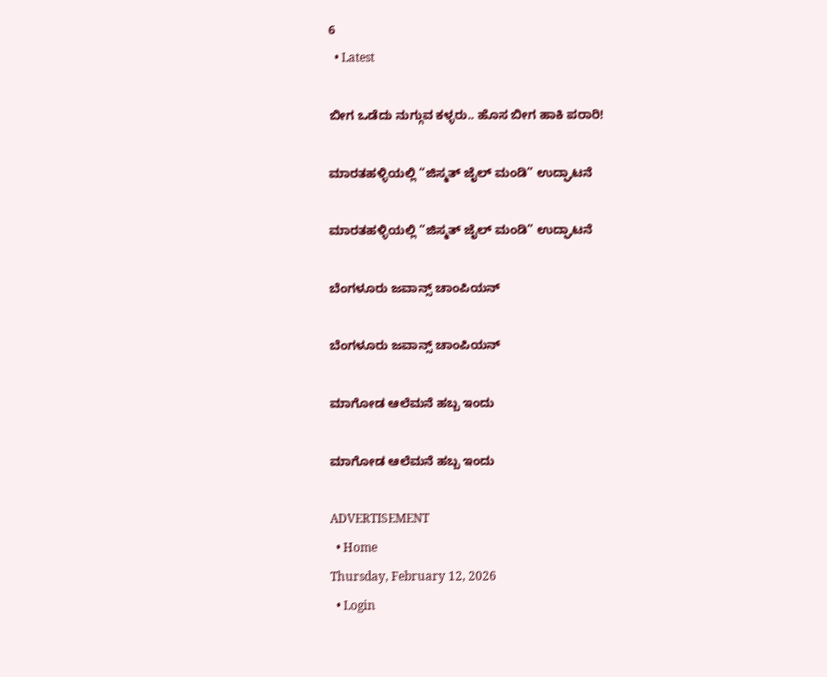6
  • Latest

ಬೀಗ ಒಡೆದು ನುಗ್ಗುವ ಕಳ್ಳರು.. ಹೊಸ ಬೀಗ ಹಾಕಿ ಪರಾರಿ!

ಮಾರತಹಳ್ಳಿಯಲ್ಲಿ “ಜಿಸ್ಮತ್ ಜೈಲ್ ಮಂಡಿ” ಉದ್ಘಾಟನೆ

ಮಾರತಹಳ್ಳಿಯಲ್ಲಿ “ಜಿಸ್ಮತ್ ಜೈಲ್ ಮಂಡಿ” ಉದ್ಘಾಟನೆ

ಬೆಂಗಳೂರು ಜವಾನ್ಸ್ ಚಾಂಪಿಯನ್

ಬೆಂಗಳೂರು ಜವಾನ್ಸ್ ಚಾಂಪಿಯನ್

ಮಾಗೋಡ ಆಲೆಮನೆ ಹಬ್ಬ ಇಂದು

ಮಾಗೋಡ ಆಲೆಮನೆ ಹಬ್ಬ ಇಂದು

ADVERTISEMENT
  • Home
Thursday, February 12, 2026
  • Login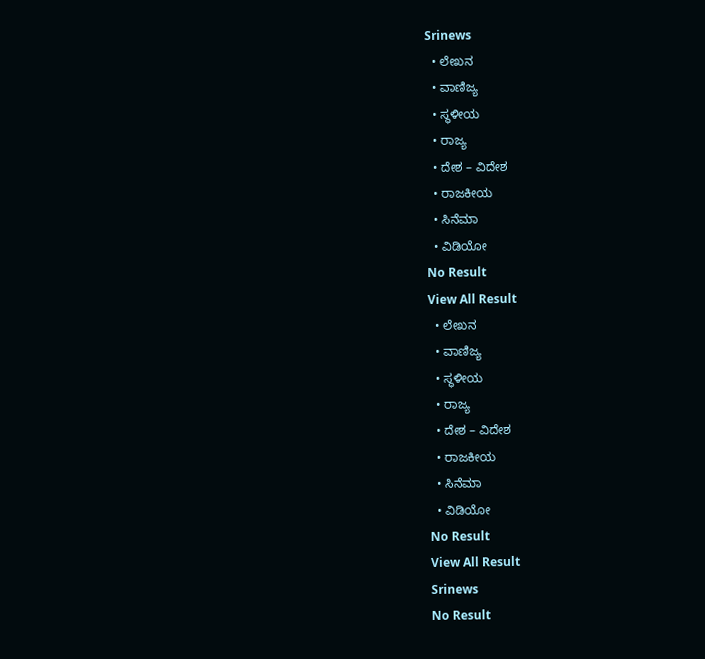Srinews
  • ಲೇಖನ
  • ವಾಣಿಜ್ಯ
  • ಸ್ಥಳೀಯ
  • ರಾಜ್ಯ
  • ದೇಶ – ವಿದೇಶ
  • ರಾಜಕೀಯ
  • ಸಿನೆಮಾ
  • ವಿಡಿಯೋ
No Result
View All Result
  • ಲೇಖನ
  • ವಾಣಿಜ್ಯ
  • ಸ್ಥಳೀಯ
  • ರಾಜ್ಯ
  • ದೇಶ – ವಿದೇಶ
  • ರಾಜಕೀಯ
  • ಸಿನೆಮಾ
  • ವಿಡಿಯೋ
No Result
View All Result
Srinews
No Result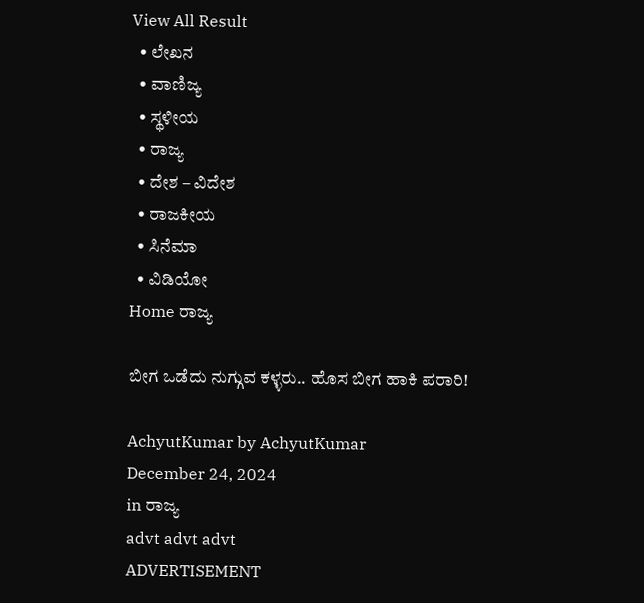View All Result
  • ಲೇಖನ
  • ವಾಣಿಜ್ಯ
  • ಸ್ಥಳೀಯ
  • ರಾಜ್ಯ
  • ದೇಶ – ವಿದೇಶ
  • ರಾಜಕೀಯ
  • ಸಿನೆಮಾ
  • ವಿಡಿಯೋ
Home ರಾಜ್ಯ

ಬೀಗ ಒಡೆದು ನುಗ್ಗುವ ಕಳ್ಳರು.. ಹೊಸ ಬೀಗ ಹಾಕಿ ಪರಾರಿ!

AchyutKumar by AchyutKumar
December 24, 2024
in ರಾಜ್ಯ
advt advt advt
ADVERTISEMENT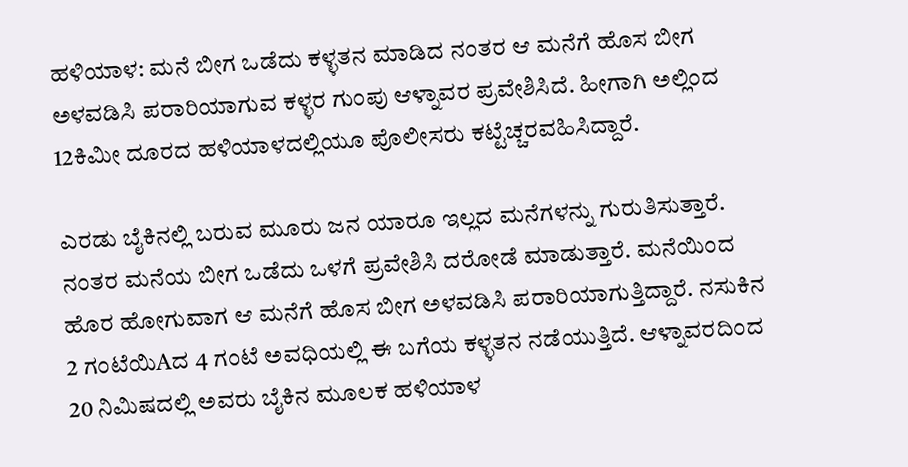ಹಳಿಯಾಳ: ಮನೆ ಬೀಗ ಒಡೆದು ಕಳ್ಳತನ ಮಾಡಿದ ನಂತರ ಆ ಮನೆಗೆ ಹೊಸ ಬೀಗ ಅಳವಡಿಸಿ ಪರಾರಿಯಾಗುವ ಕಳ್ಳರ ಗುಂಪು ಆಳ್ನಾವರ ಪ್ರವೇಶಿಸಿದೆ. ಹೀಗಾಗಿ ಅಲ್ಲಿಂದ 12ಕಿಮೀ ದೂರದ ಹಳಿಯಾಳದಲ್ಲಿಯೂ ಪೊಲೀಸರು ಕಟ್ಟೆಚ್ಚರವಹಿಸಿದ್ದಾರೆ.

ಎರಡು ಬೈಕಿನಲ್ಲಿ ಬರುವ ಮೂರು ಜನ ಯಾರೂ ಇಲ್ಲದ ಮನೆಗಳನ್ನು ಗುರುತಿಸುತ್ತಾರೆ. ನಂತರ ಮನೆಯ ಬೀಗ ಒಡೆದು ಒಳಗೆ ಪ್ರವೇಶಿಸಿ ದರೋಡೆ ಮಾಡುತ್ತಾರೆ. ಮನೆಯಿಂದ ಹೊರ ಹೋಗುವಾಗ ಆ ಮನೆಗೆ ಹೊಸ ಬೀಗ ಅಳವಡಿಸಿ ಪರಾರಿಯಾಗುತ್ತಿದ್ದಾರೆ. ನಸುಕಿನ 2 ಗಂಟೆಯಿAದ 4 ಗಂಟೆ ಅವಧಿಯಲ್ಲಿ ಈ ಬಗೆಯ ಕಳ್ಳತನ ನಡೆಯುತ್ತಿದೆ. ಆಳ್ನಾವರದಿಂದ 20 ನಿಮಿಷದಲ್ಲಿ ಅವರು ಬೈಕಿನ ಮೂಲಕ ಹಳಿಯಾಳ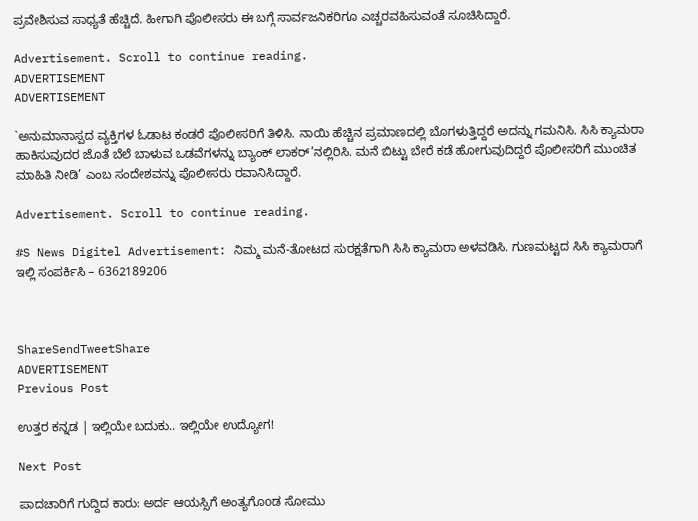ಪ್ರವೇಶಿಸುವ ಸಾಧ್ಯತೆ ಹೆಚ್ಚಿದೆ. ಹೀಗಾಗಿ ಪೊಲೀಸರು ಈ ಬಗ್ಗೆ ಸಾರ್ವಜನಿಕರಿಗೂ ಎಚ್ಚರವಹಿಸುವಂತೆ ಸೂಚಿಸಿದ್ದಾರೆ.

Advertisement. Scroll to continue reading.
ADVERTISEMENT
ADVERTISEMENT

`ಅನುಮಾನಾಸ್ಪದ ವ್ಯಕ್ತಿಗಳ ಓಡಾಟ ಕಂಡರೆ ಪೊಲೀಸರಿಗೆ ತಿಳಿಸಿ. ನಾಯಿ ಹೆಚ್ಚಿನ ಪ್ರಮಾಣದಲ್ಲಿ ಬೊಗಳುತ್ತಿದ್ದರೆ ಅದನ್ನು ಗಮನಿಸಿ. ಸಿಸಿ ಕ್ಯಾಮರಾ ಹಾಕಿಸುವುದರ ಜೊತೆ ಬೆಲೆ ಬಾಳುವ ಒಡವೆಗಳನ್ನು ಬ್ಯಾಂಕ್ ಲಾಕರ್’ನಲ್ಲಿರಿಸಿ. ಮನೆ ಬಿಟ್ಟು ಬೇರೆ ಕಡೆ ಹೋಗುವುದಿದ್ದರೆ ಪೊಲೀಸರಿಗೆ ಮುಂಚಿತ ಮಾಹಿತಿ ನೀಡಿ’ ಎಂಬ ಸಂದೇಶವನ್ನು ಪೊಲೀಸರು ರವಾನಿಸಿದ್ದಾರೆ.

Advertisement. Scroll to continue reading.

#S News Digitel Advertisement: ನಿಮ್ಮ ಮನೆ-ತೋಟದ ಸುರಕ್ಷತೆಗಾಗಿ ಸಿಸಿ ಕ್ಯಾಮರಾ ಅಳವಡಿಸಿ. ಗುಣಮಟ್ಟದ ಸಿಸಿ ಕ್ಯಾಮರಾಗೆ ಇಲ್ಲಿ ಸಂಪರ್ಕಿಸಿ – 6362189206



ShareSendTweetShare
ADVERTISEMENT
Previous Post

ಉತ್ತರ ಕನ್ನಡ | ಇಲ್ಲಿಯೇ ಬದುಕು.. ಇಲ್ಲಿಯೇ ಉದ್ಯೋಗ!

Next Post

ಪಾದಚಾರಿಗೆ ಗುದ್ದಿದ ಕಾರು: ಅರ್ದ ಆಯಸ್ಸಿಗೆ ಅಂತ್ಯಗೊoಡ ಸೋಮು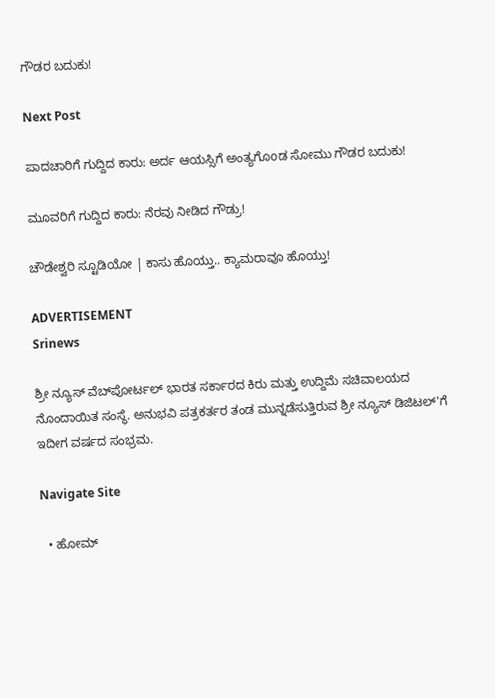ಗೌಡರ ಬದುಕು!

Next Post

ಪಾದಚಾರಿಗೆ ಗುದ್ದಿದ ಕಾರು: ಅರ್ದ ಆಯಸ್ಸಿಗೆ ಅಂತ್ಯಗೊoಡ ಸೋಮು ಗೌಡರ ಬದುಕು!

ಮೂವರಿಗೆ ಗುದ್ದಿದ ಕಾರು: ನೆರವು ನೀಡಿದ ಗೌಡ್ರು!

ಚೌಡೇಶ್ವರಿ ಸ್ಟೂಡಿಯೋ | ಕಾಸು ಹೊಯ್ತು.. ಕ್ಯಾಮರಾವೂ ಹೊಯ್ತು!

ADVERTISEMENT
Srinews

ಶ್ರೀ ನ್ಯೂಸ್ ವೆಬ್‌ಪೋರ್ಟಲ್ ಭಾರತ ಸರ್ಕಾರದ ಕಿರು ಮತ್ತು ಉದ್ದಿಮೆ ಸಚಿವಾಲಯದ ನೊಂದಾಯಿತ ಸಂಸ್ಥೆ. ಅನುಭವಿ ಪತ್ರಕರ್ತರ ತಂಡ ಮುನ್ನಡೆಸುತ್ತಿರುವ ಶ್ರೀ ನ್ಯೂಸ್ ಡಿಜಿಟಲ್'ಗೆ ಇದೀಗ ವರ್ಷದ ಸಂಭ್ರಮ.

Navigate Site

  • ಹೋಮ್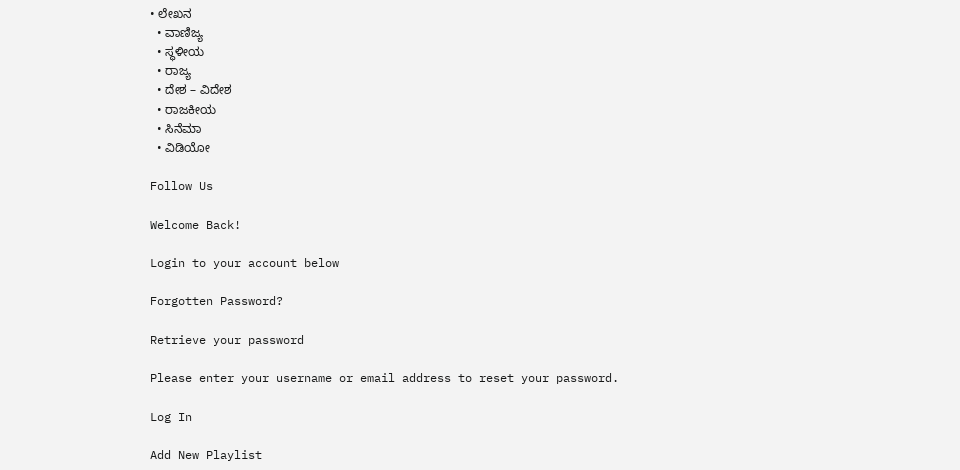• ಲೇಖನ
  • ವಾಣಿಜ್ಯ
  • ಸ್ಥಳೀಯ
  • ರಾಜ್ಯ
  • ದೇಶ – ವಿದೇಶ
  • ರಾಜಕೀಯ
  • ಸಿನೆಮಾ
  • ವಿಡಿಯೋ

Follow Us

Welcome Back!

Login to your account below

Forgotten Password?

Retrieve your password

Please enter your username or email address to reset your password.

Log In

Add New Playlist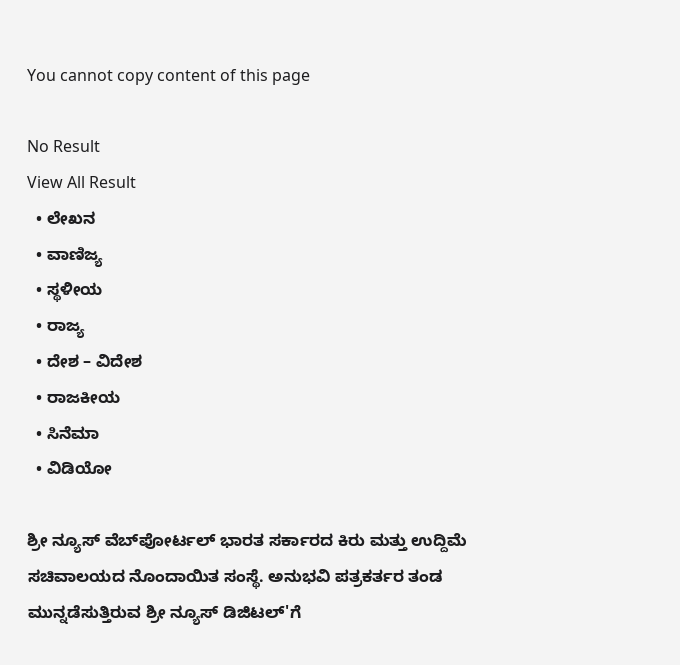You cannot copy content of this page

No Result
View All Result
  • ಲೇಖನ
  • ವಾಣಿಜ್ಯ
  • ಸ್ಥಳೀಯ
  • ರಾಜ್ಯ
  • ದೇಶ – ವಿದೇಶ
  • ರಾಜಕೀಯ
  • ಸಿನೆಮಾ
  • ವಿಡಿಯೋ

ಶ್ರೀ ನ್ಯೂಸ್ ವೆಬ್‌ಪೋರ್ಟಲ್ ಭಾರತ ಸರ್ಕಾರದ ಕಿರು ಮತ್ತು ಉದ್ದಿಮೆ ಸಚಿವಾಲಯದ ನೊಂದಾಯಿತ ಸಂಸ್ಥೆ. ಅನುಭವಿ ಪತ್ರಕರ್ತರ ತಂಡ ಮುನ್ನಡೆಸುತ್ತಿರುವ ಶ್ರೀ ನ್ಯೂಸ್ ಡಿಜಿಟಲ್'ಗೆ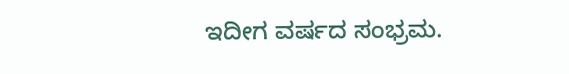ಇದೀಗ ವರ್ಷದ ಸಂಭ್ರಮ.